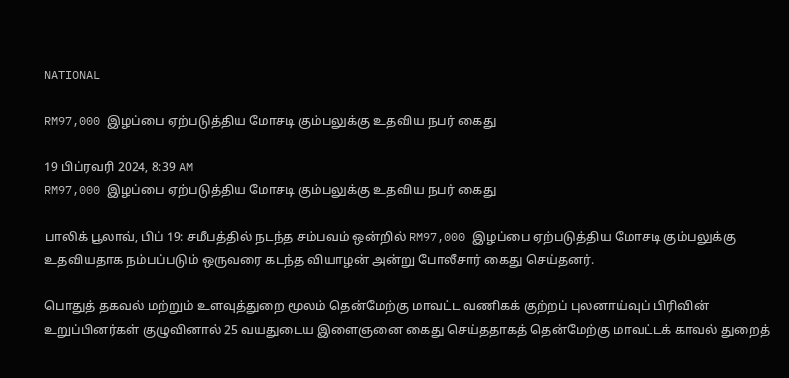NATIONAL

RM97,000 இழப்பை ஏற்படுத்திய மோசடி கும்பலுக்கு உதவிய நபர் கைது

19 பிப்ரவரி 2024, 8:39 AM
RM97,000 இழப்பை ஏற்படுத்திய மோசடி கும்பலுக்கு உதவிய நபர் கைது

பாலிக் பூலாவ், பிப் 19: சமீபத்தில் நடந்த சம்பவம் ஒன்றில் RM97,000 இழப்பை ஏற்படுத்திய மோசடி கும்பலுக்கு உதவியதாக நம்பப்படும் ஒருவரை கடந்த வியாழன் அன்று போலீசார் கைது செய்தனர்.

பொதுத் தகவல் மற்றும் உளவுத்துறை மூலம் தென்மேற்கு மாவட்ட வணிகக் குற்றப் புலனாய்வுப் பிரிவின் உறுப்பினர்கள் குழுவினால் 25 வயதுடைய இளைஞனை கைது செய்ததாகத் தென்மேற்கு மாவட்டக் காவல் துறைத்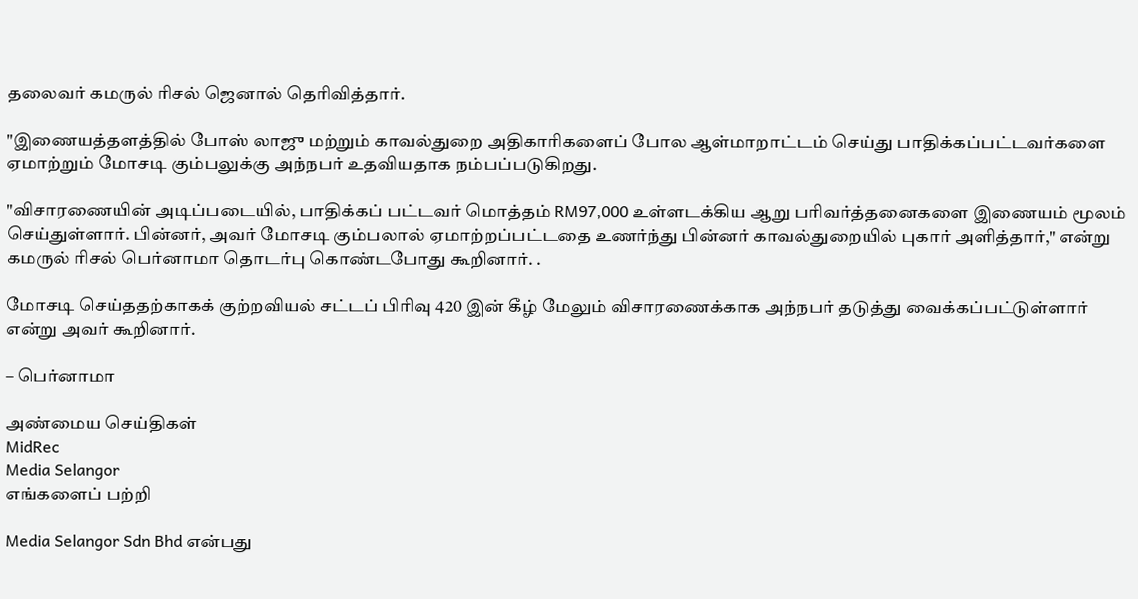தலைவர் கமருல் ரிசல் ஜெனால் தெரிவித்தார்.

"இணையத்தளத்தில் போஸ் லாஜு மற்றும் காவல்துறை அதிகாரிகளைப் போல ஆள்மாறாட்டம் செய்து பாதிக்கப்பட்டவர்களை ஏமாற்றும் மோசடி கும்பலுக்கு அந்நபர் உதவியதாக நம்பப்படுகிறது.

"விசாரணையின் அடிப்படையில், பாதிக்கப் பட்டவர் மொத்தம் RM97,000 உள்ளடக்கிய ஆறு பரிவர்த்தனைகளை இணையம் மூலம் செய்துள்ளார். பின்னர், அவர் மோசடி கும்பலால் ஏமாற்றப்பட்டதை உணர்ந்து பின்னர் காவல்துறையில் புகார் அளித்தார்," என்று கமருல் ரிசல் பெர்னாமா தொடர்பு கொண்டபோது கூறினார். .

மோசடி செய்ததற்காகக் குற்றவியல் சட்டப் பிரிவு 420 இன் கீழ் மேலும் விசாரணைக்காக அந்நபர் தடுத்து வைக்கப்பட்டுள்ளார் என்று அவர் கூறினார்.

– பெர்னாமா

அண்மைய செய்திகள்
MidRec
Media Selangor
எங்களைப் பற்றி

Media Selangor Sdn Bhd என்பது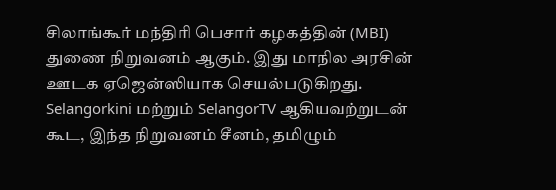சிலாங்கூர் மந்திரி பெசார் கழகத்தின் (MBI) துணை நிறுவனம் ஆகும். இது மாநில அரசின் ஊடக ஏஜென்ஸியாக செயல்படுகிறது. Selangorkini மற்றும் SelangorTV ஆகியவற்றுடன் கூட, இந்த நிறுவனம் சீனம், தமிழும்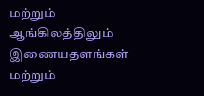மற்றும் ஆங்கிலத்திலும் இணையதளங்கள் மற்றும்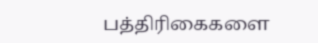பத்திரிகைகளை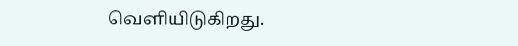வெளியிடுகிறது.